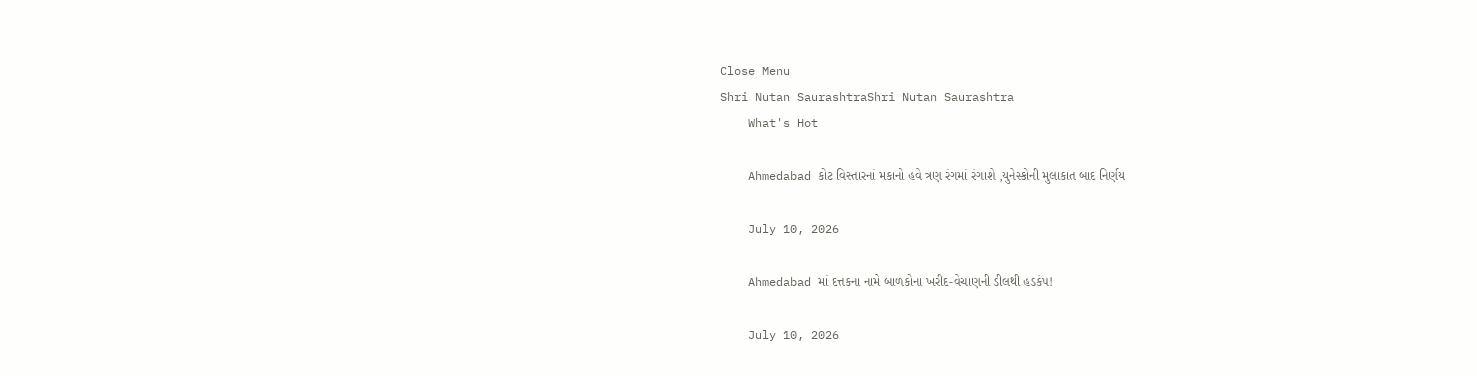Close Menu
Shri Nutan SaurashtraShri Nutan Saurashtra
    What's Hot

    Ahmedabad કોટ વિસ્તારનાં મકાનો હવે ત્રણ રંગમાં રંગાશે ,યુનેસ્કોની મુલાકાત બાદ નિર્ણય

    July 10, 2026

    Ahmedabad માં દત્તકના નામે બાળકોના ખરીદ-વેચાણની ડીલથી હડકંપ!

    July 10, 2026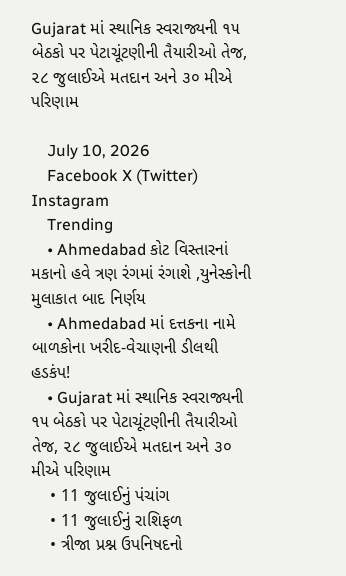Gujarat માં સ્થાનિક સ્વરાજ્યની ૧૫ બેઠકો પર પેટાચૂંટણીની તૈયારીઓ તેજ, ૨૮ જુલાઈએ મતદાન અને ૩૦ મીએ પરિણામ

    July 10, 2026
    Facebook X (Twitter) Instagram
    Trending
    • Ahmedabad કોટ વિસ્તારનાં મકાનો હવે ત્રણ રંગમાં રંગાશે ,યુનેસ્કોની મુલાકાત બાદ નિર્ણય
    • Ahmedabad માં દત્તકના નામે બાળકોના ખરીદ-વેચાણની ડીલથી હડકંપ!
    • Gujarat માં સ્થાનિક સ્વરાજ્યની ૧૫ બેઠકો પર પેટાચૂંટણીની તૈયારીઓ તેજ, ૨૮ જુલાઈએ મતદાન અને ૩૦ મીએ પરિણામ
    • 11 જુલાઈનું પંચાંગ
    • 11 જુલાઈનું રાશિફળ
    • ત્રીજા પ્રશ્ન ઉપનિષદનો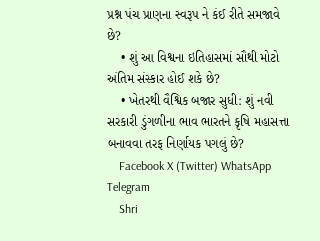પ્રશ્ન પંચ પ્રાણના સ્વરૂપ ને કંઈ રીતે સમજાવે છે?
    • શું આ વિશ્વના ઇતિહાસમાં સૌથી મોટો અંતિમ સંસ્કાર હોઈ શકે છે?
    • ખેતરથી વૈશ્વિક બજાર સુધી: શું નવી સરકારી ડુંગળીના ભાવ ભારતને કૃષિ મહાસત્તા બનાવવા તરફ નિર્ણાયક પગલું છે?
    Facebook X (Twitter) WhatsApp Telegram
    Shri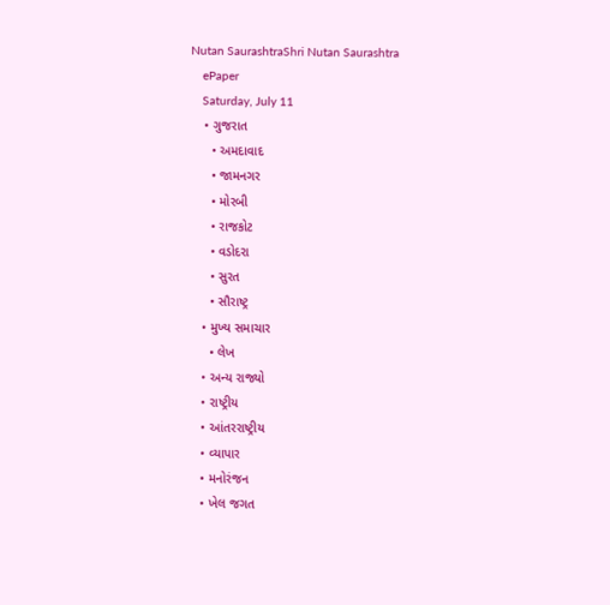Nutan SaurashtraShri Nutan Saurashtra
    ePaper
    Saturday, July 11
    • ગુજરાત
      • અમદાવાદ
      • જામનગર
      • મોરબી
      • રાજકોટ
      • વડોદરા
      • સુરત
      • સૌરાષ્ટ્ર
    • મુખ્ય સમાચાર
      • લેખ
    • અન્ય રાજ્યો
    • રાષ્ટ્રીય
    • આંતરરાષ્ટ્રીય
    • વ્યાપાર
    • મનોરંજન
    • ખેલ જગત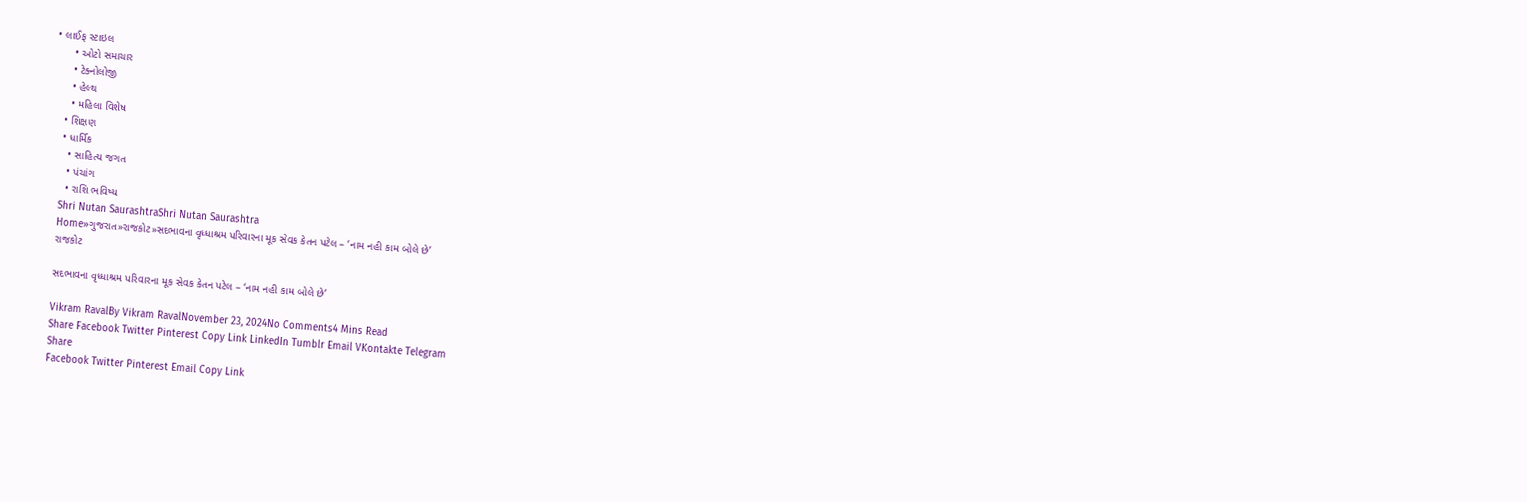• લાઈફ સ્ટાઇલ
      • ઓટો સમાચાર
      • ટેક્નોલોજી
      • હેલ્થ
      • મહિલા વિશેષ
    • શિક્ષણ
    • ધાર્મિક
      • સાહિત્ય જગત
      • પંચાંગ
      • રાશિ ભવિષ્ય
    Shri Nutan SaurashtraShri Nutan Saurashtra
    Home»ગુજરાત»રાજકોટ»સદભાવના વૃધ્ધાશ્રમ પરિવારના મૂક સેવક કેતન પટેલ – ‘નામ નહી કામ બોલે છે’
    રાજકોટ

    સદભાવના વૃધ્ધાશ્રમ પરિવારના મૂક સેવક કેતન પટેલ – ‘નામ નહી કામ બોલે છે’

    Vikram RavalBy Vikram RavalNovember 23, 2024No Comments4 Mins Read
    Share Facebook Twitter Pinterest Copy Link LinkedIn Tumblr Email VKontakte Telegram
    Share
    Facebook Twitter Pinterest Email Copy Link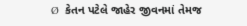Ø  કેતન પટેલે જાહેર જીવનમાં તેમજ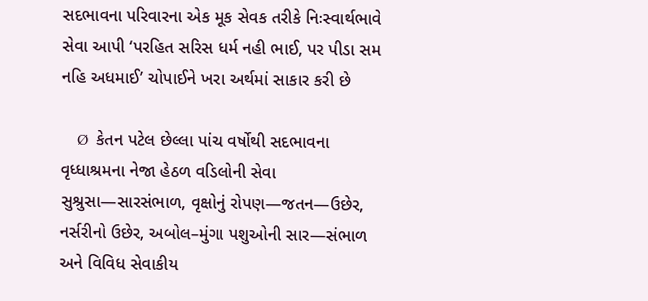સદભાવના પરિવારના એક મૂક સેવક તરીકે નિઃસ્વાર્થભાવે સેવા આપી ‘પરહિત સરિસ ધર્મ નહી ભાઈ, પર પીડા સમ નહિ અધમાઈ’ ચોપાઈને ખરા અર્થમાં સાકાર કરી છે

    Ø  કેતન પટેલ છેલ્લા પાંચ વર્ષોથી સદભાવના વૃધ્ધાશ્રમના નેજા હેઠળ વડિલોની સેવા સુશ્રુસા—સારસંભાળ, વૃક્ષોનું રોપણ—જતન—ઉછેર, નર્સરીનો ઉછેર, અબોલ–મુંગા પશુઓની સાર—સંભાળ અને વિવિધ સેવાકીય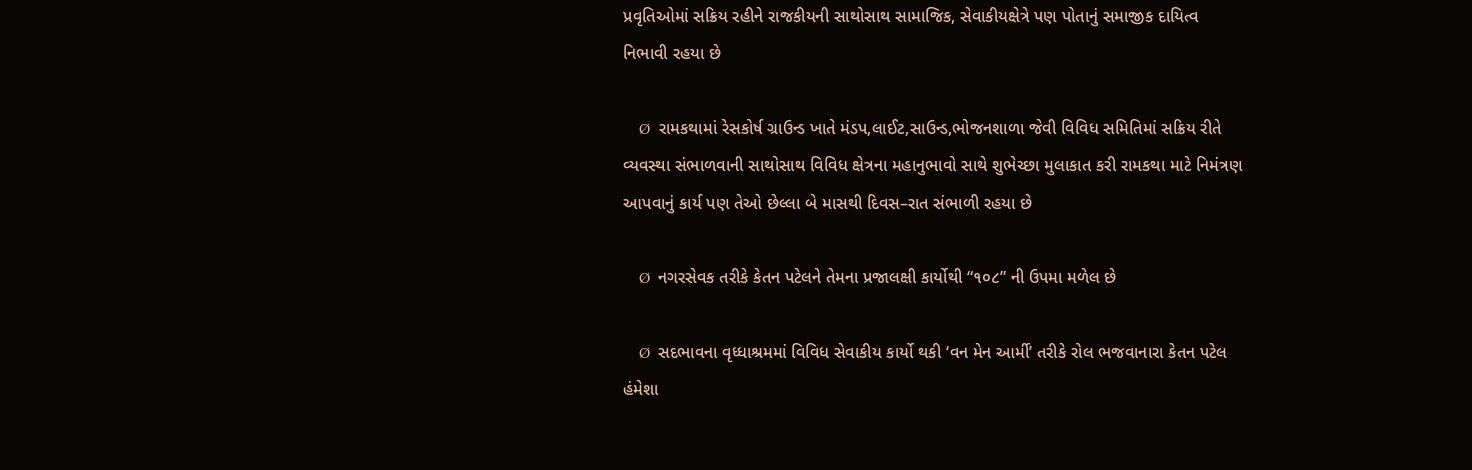પ્રવૃતિઓમાં સક્રિય રહીને રાજકીયની સાથોસાથ સામાજિક, સેવાકીયક્ષેત્રે પણ પોતાનું સમાજીક દાયિત્વ નિભાવી રહયા છે

    Ø  રામકથામાં રેસકોર્ષ ગ્રાઉન્ડ ખાતે મંડપ,લાઈટ,સાઉન્ડ,ભોજનશાળા જેવી વિવિધ સમિતિમાં સક્રિય રીતે વ્યવસ્થા સંભાળવાની સાથોસાથ વિવિધ ક્ષેત્રના મહાનુભાવો સાથે શુભેચ્છા મુલાકાત કરી રામકથા માટે નિમંત્રણ આપવાનું કાર્ય પણ તેઓ છેલ્લા બે માસથી દિવસ–રાત સંભાળી રહયા છે

    Ø  નગરસેવક તરીકે કેતન પટેલને તેમના પ્રજાલક્ષી કાર્યોથી “૧૦૮” ની ઉપમા મળેલ છે

    Ø  સદભાવના વૃધ્ધાશ્રમમાં વિવિધ સેવાકીય કાર્યો થકી ‘વન મેન આર્મી’ તરીકે રોલ ભજવાનારા કેતન પટેલ હંમેશા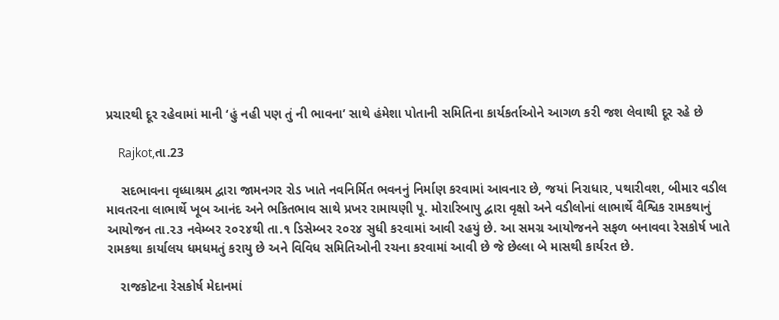પ્રચારથી દૂર રહેવામાં માની ‘હું નહી પણ તું ની ભાવના’ સાથે હંમેશા પોતાની સમિતિના કાર્યકર્તાઓને આગળ કરી જશ લેવાથી દૂર રહે છે

    Rajkot,તા.23

    સદભાવના વૃધ્ધાશ્રમ દ્વારા જામનગર રોડ ખાતે નવનિર્મિત ભવનનું નિર્માણ કરવામાં આવનાર છે, જયાં નિરાધાર, પથારીવશ, બીમાર વડીલ માવતરના લાભાર્થે ખૂબ આનંદ અને ભકિતભાવ સાથે પ્રખર રામાયણી પૂ. મોરારિબાપુ દ્વારા વૃક્ષો અને વડીલોનાં લાભાર્થે વૈશ્વિક રામકથાનું આયોજન તા.૨૩ નવેમ્બર ૨૦૨૪થી તા.૧ ડિસેમ્બર ૨૦૨૪ સુધી ક૨વામાં આવી રહયું છે. આ સમગ્ર આયોજનને સફળ બનાવવા રેસકોર્ષ ખાતે રામકથા કાર્યાલય ધમધમતું કરાયુ છે અને વિવિધ સમિતિઓની રચના કરવામાં આવી છે જે છેલ્લા બે માસથી કાર્યરત છે.

    રાજકોટના રેસકોર્ષ મેદાનમાં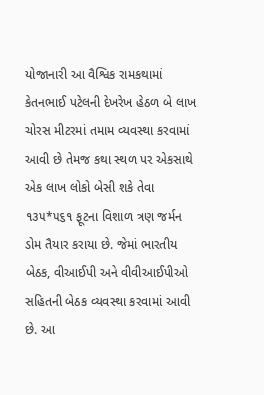યોજાનારી આ વૈશ્વિક રામકથામાં કેતનભાઈ પટેલની દેખરેખ હેઠળ બે લાખ ચોરસ મીટરમાં તમામ વ્યવસ્થા કરવામાં આવી છે તેમજ કથા સ્થળ પર એકસાથે એક લાખ લોકો બેસી શકે તેવા ૧૩૫*૫૬૧ ફૂટના વિશાળ ત્રણ જર્મન ડોમ તૈયાર કરાયા છે. જેમાં ભારતીય બેઠક, વીઆઈપી અને વીવીઆઈપીઓ સહિતની બેઠક વ્યવસ્થા કરવામાં આવી છે. આ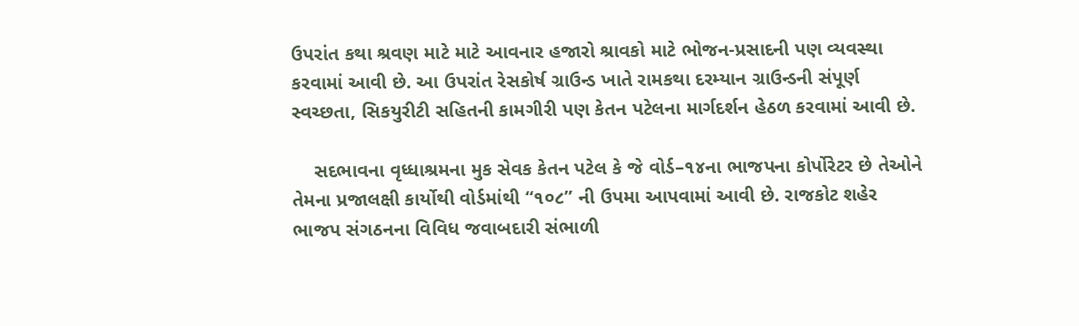ઉપરાંત કથા શ્રવણ માટે માટે આવનાર હજારો શ્રાવકો માટે ભોજન-પ્રસાદની પણ વ્યવસ્થા કરવામાં આવી છે. આ ઉપરાંત રેસકોર્ષ ગ્રાઉન્ડ ખાતે રામકથા દરમ્યાન ગ્રાઉન્ડની સંપૂર્ણ સ્વચ્છતા, સિકયુરીટી સહિતની કામગીરી પણ કેતન પટેલના માર્ગદર્શન હેઠળ કરવામાં આવી છે.

    સદભાવના વૃધ્ધાશ્રમના મુક સેવક કેતન પટેલ કે જે વોર્ડ–૧૪ના ભાજપના કોર્પોરેટર છે તેઓને તેમના પ્રજાલક્ષી કાર્યોથી વોર્ડમાંથી “૧૦૮” ની ઉપમા આપવામાં આવી છે. રાજકોટ શહેર ભાજપ સંગઠનના વિવિધ જવાબદારી સંભાળી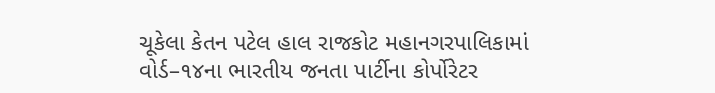ચૂકેલા કેતન પટેલ હાલ રાજકોટ મહાનગરપાલિકામાં વોર્ડ–૧૪ના ભારતીય જનતા પાર્ટીના કોર્પોરેટર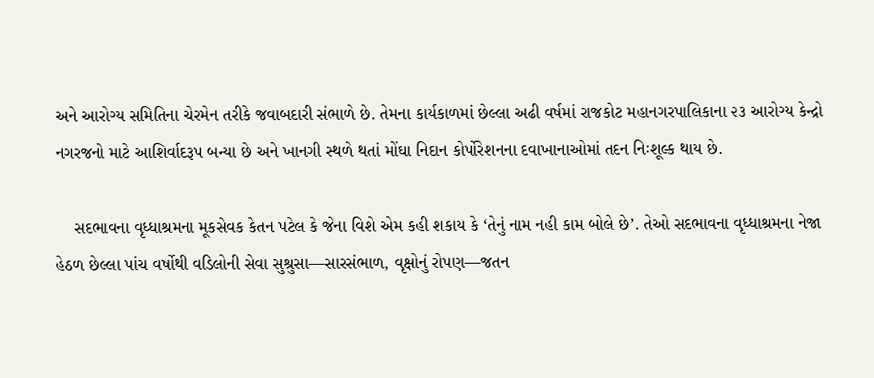અને આરોગ્ય સમિતિના ચેરમેન તરીકે જવાબદારી સંભાળે છે. તેમના કાર્યકાળમાં છેલ્લા અઢી વર્ષમાં રાજકોટ મહાનગરપાલિકાના ૨૩ આરોગ્ય કેન્દ્રો નગરજનો માટે આશિર્વાદરૂપ બન્યા છે અને ખાનગી સ્થળે થતાં મોંઘા નિદાન કોર્પોરેશનના દવાખાનાઓમાં તદન નિઃશૂલ્ક થાય છે.

    સદભાવના વૃધ્ધાશ્રમના મૂકસેવક કેતન પટેલ કે જેના વિશે એમ કહી શકાય કે ‘તેનું નામ નહી કામ બોલે છે’. તેઓ સદભાવના વૃધ્ધાશ્રમના નેજા હેઠળ છેલ્લા પાંચ વર્ષોથી વડિલોની સેવા સુશ્રુસા—સારસંભાળ, વૃક્ષોનું રોપણ—જતન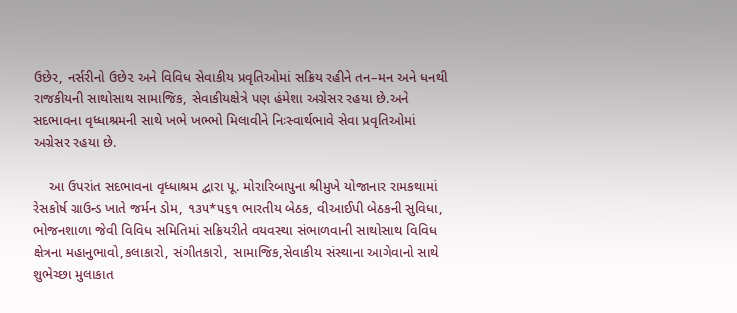ઉછેર, નર્સરીનો ઉછે૨ અને વિવિધ સેવાકીય પ્રવૃતિઓમાં સક્રિય રહીને તન–મન અને ધનથી રાજકીયની સાથોસાથ સામાજિક, સેવાકીયક્ષેત્રે પણ હંમેશા અગ્રેસર રહયા છે.અને સદભાવના વૃધ્ધાશ્રમની સાથે ખભે ખભ્ભો મિલાવીને નિઃસ્વાર્થભાવે સેવા પ્રવૃતિઓમાં અગ્રેસર રહયા છે.

    આ ઉપરાંત સદભાવના વૃધ્ધાશ્રમ દ્વારા પૂ. મોરારિબાપુના શ્રીમુખે યોજાનાર રામકથામાં રેસકોર્ષ ગ્રાઉન્ડ ખાતે જર્મન ડોમ, ૧૩૫*૫૬૧ ભારતીય બેઠક, વીઆઈપી બેઠકની સુવિધા, ભોજનશાળા જેવી વિવિધ સમિતિમાં સક્રિયરીતે વયવસ્થા સંભાળવાની સાથોસાથ વિવિધ ક્ષેત્રના મહાનુભાવો,કલાકારો, સંગીતકારો, સામાજિક,સેવાકીય સંસ્થાના આગેવાનો સાથે શુભેચ્છા મુલાકાત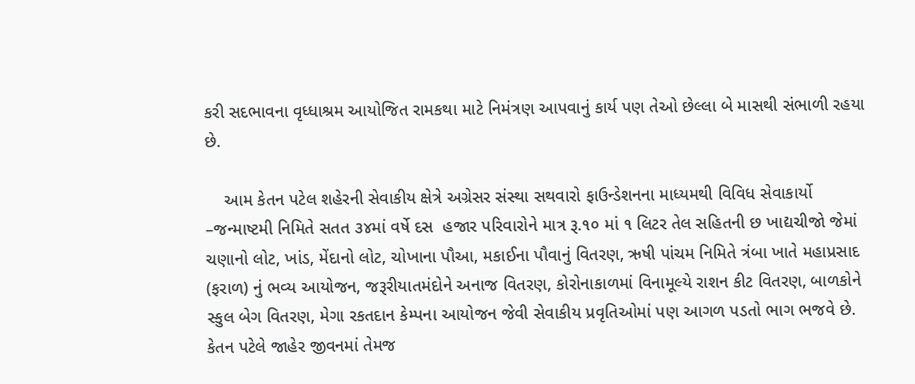કરી સદભાવના વૃધ્ધાશ્રમ આયોજિત રામકથા માટે નિમંત્રણ આપવાનું કાર્ય પણ તેઓ છેલ્લા બે માસથી સંભાળી રહયા છે.

    આમ કેતન પટેલ શહેરની સેવાકીય ક્ષેત્રે અગ્રેસર સંસ્થા સથવારો ફાઉન્ડેશનના માધ્યમથી વિવિધ સેવાકાર્યો –જન્માષ્ટમી નિમિતે સતત ૩૪માં વર્ષે દસ  હજાર પરિવારોને માત્ર રૂ.૧૦ માં ૧ લિટર તેલ સહિતની છ ખાદ્યચીજો જેમાં ચણાનો લોટ, ખાંડ, મેંદાનો લોટ, ચોખાના પૌઆ, મકાઈના પૌવાનું વિતરણ, ઋષી પાંચમ નિમિતે ત્રંબા ખાતે મહાપ્રસાદ (ફરાળ) નું ભવ્ય આયોજન, જરૂરીયાતમંદોને અનાજ વિતરણ, કોરોનાકાળમાં વિનામૂલ્યે રાશન કીટ વિતરણ, બાળકોને સ્કુલ બેગ વિતરણ, મેગા રકતદાન કેમ્પના આયોજન જેવી સેવાકીય પ્રવૃતિઓમાં પણ આગળ પડતો ભાગ ભજવે છે. કેતન પટેલે જાહેર જીવનમાં તેમજ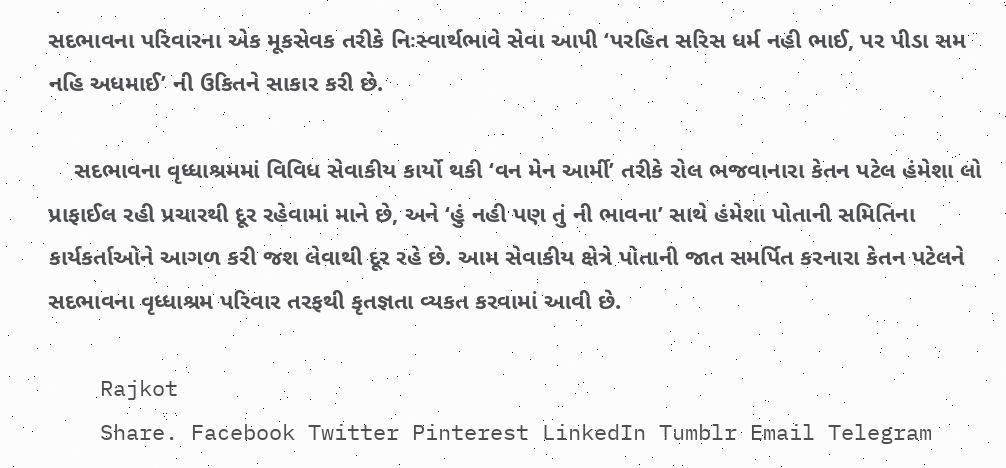સદભાવના પરિવારના એક મૂકસેવક તરીકે નિઃસ્વાર્થભાવે સેવા આપી ‘પરહિત સરિસ ધર્મ નહી ભાઈ, પર પીડા સમ નહિ અધમાઈ’ ની ઉકિતને સાકાર કરી છે.

    સદભાવના વૃધ્ધાશ્રમમાં વિવિધ સેવાકીય કાર્યો થકી ‘વન મેન આર્મી’ તરીકે રોલ ભજવાનારા કેતન પટેલ હંમેશા લો પ્રાફાઈલ રહી પ્રચારથી દૂર રહેવામાં માને છે, અને ‘હું નહી પણ તું ની ભાવના’ સાથે હંમેશા પોતાની સમિતિના કાર્યકર્તાઓને આગળ કરી જશ લેવાથી દૂર રહે છે. આમ સેવાકીય ક્ષેત્રે પોતાની જાત સમર્પિત કરનારા કેતન પટેલને સદભાવના વૃધ્ધાશ્રમ પરિવાર તરફથી કૃતજ્ઞતા વ્યકત કરવામાં આવી છે.

    Rajkot
    Share. Facebook Twitter Pinterest LinkedIn Tumblr Email Telegram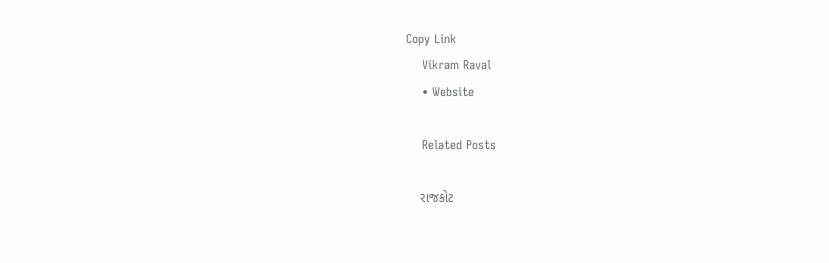Copy Link
    Vikram Raval
    • Website

    Related Posts

    રાજકોટ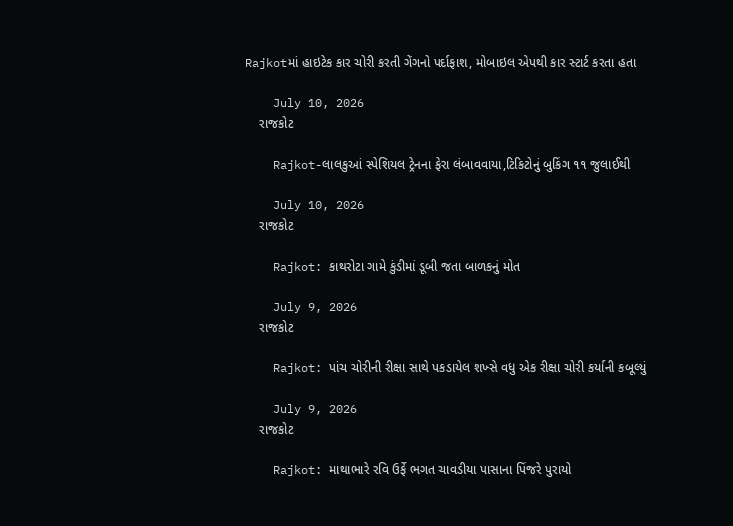Rajkotમાં હાઇટેક કાર ચોરી કરતી ગેંગનો પર્દાફાશ, મોબાઇલ એપથી કાર સ્ટાર્ટ કરતા હતા

    July 10, 2026
    રાજકોટ

    Rajkot-લાલકુઆં સ્પેશિયલ ટ્રેનના ફેરા લંબાવવાયા,ટિકિટોનું બુકિંગ ૧૧ જુલાઈથી

    July 10, 2026
    રાજકોટ

    Rajkot: કાથરોટા ગામે કુંડીમાં ડૂબી જતા બાળકનું મોત

    July 9, 2026
    રાજકોટ

    Rajkot: પાંચ ચોરીની રીક્ષા સાથે પકડાયેલ શખ્સે વધુ એક રીક્ષા ચોરી કર્યાની કબૂલ્યું

    July 9, 2026
    રાજકોટ

    Rajkot: માથાભારે રવિ ઉર્ફે ભગત ચાવડીયા પાસાના પિંજરે પુરાયો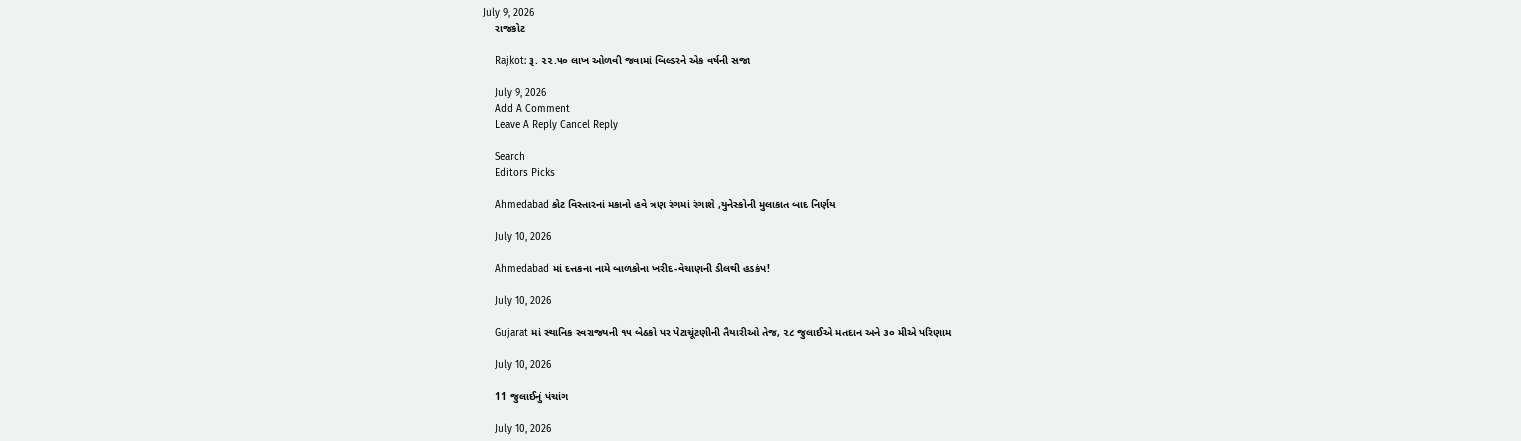July 9, 2026
    રાજકોટ

    Rajkot: રૂ. ૨૨.૫૦ લાખ ઓળવી જવામાં બિલ્ડરને એક વર્ષની સજા

    July 9, 2026
    Add A Comment
    Leave A Reply Cancel Reply

    Search
    Editors Picks

    Ahmedabad કોટ વિસ્તારનાં મકાનો હવે ત્રણ રંગમાં રંગાશે ,યુનેસ્કોની મુલાકાત બાદ નિર્ણય

    July 10, 2026

    Ahmedabad માં દત્તકના નામે બાળકોના ખરીદ-વેચાણની ડીલથી હડકંપ!

    July 10, 2026

    Gujarat માં સ્થાનિક સ્વરાજ્યની ૧૫ બેઠકો પર પેટાચૂંટણીની તૈયારીઓ તેજ, ૨૮ જુલાઈએ મતદાન અને ૩૦ મીએ પરિણામ

    July 10, 2026

    11 જુલાઈનું પંચાંગ

    July 10, 2026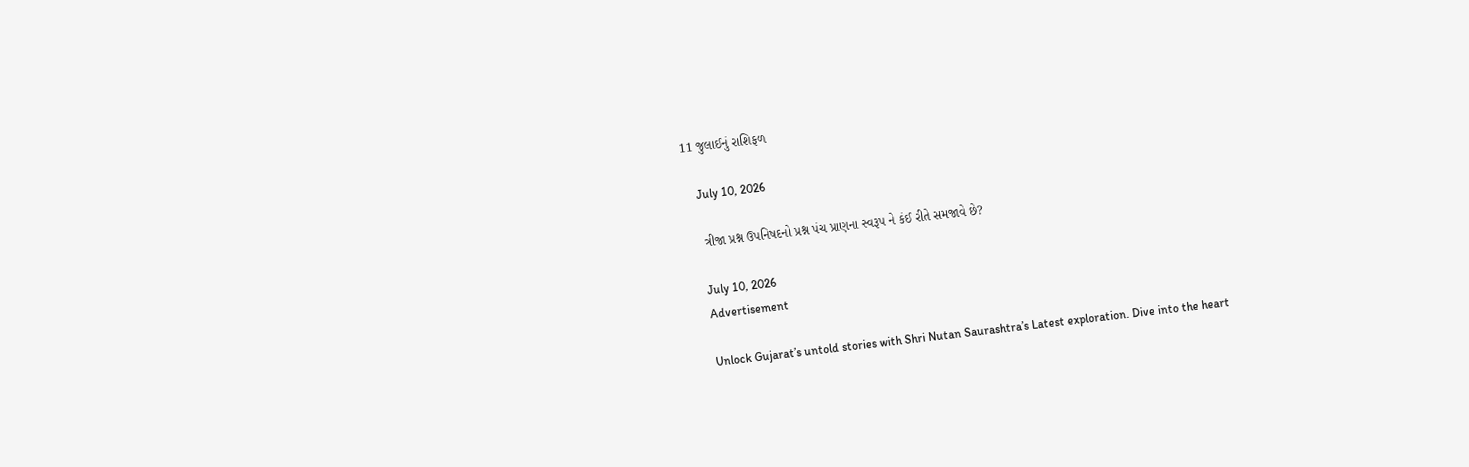11 જુલાઈનું રાશિફળ

    July 10, 2026

    ત્રીજા પ્રશ્ન ઉપનિષદનો પ્રશ્ન પંચ પ્રાણના સ્વરૂપ ને કંઈ રીતે સમજાવે છે?

    July 10, 2026
    Advertisement

    Unlock Gujarat’s untold stories with Shri Nutan Saurashtra’s Latest exploration. Dive into the heart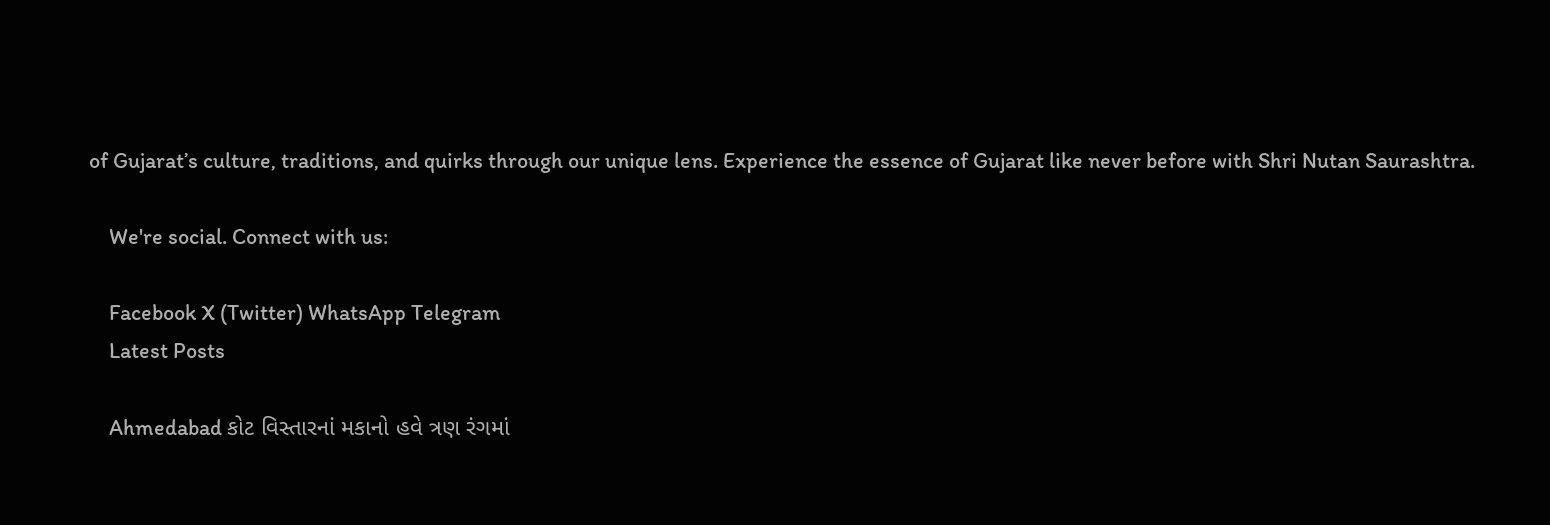of Gujarat’s culture, traditions, and quirks through our unique lens. Experience the essence of Gujarat like never before with Shri Nutan Saurashtra.

    We're social. Connect with us:

    Facebook X (Twitter) WhatsApp Telegram
    Latest Posts

    Ahmedabad કોટ વિસ્તારનાં મકાનો હવે ત્રણ રંગમાં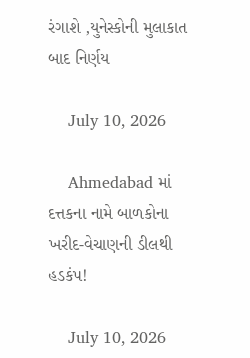રંગાશે ,યુનેસ્કોની મુલાકાત બાદ નિર્ણય

    July 10, 2026

    Ahmedabad માં દત્તકના નામે બાળકોના ખરીદ-વેચાણની ડીલથી હડકંપ!

    July 10, 2026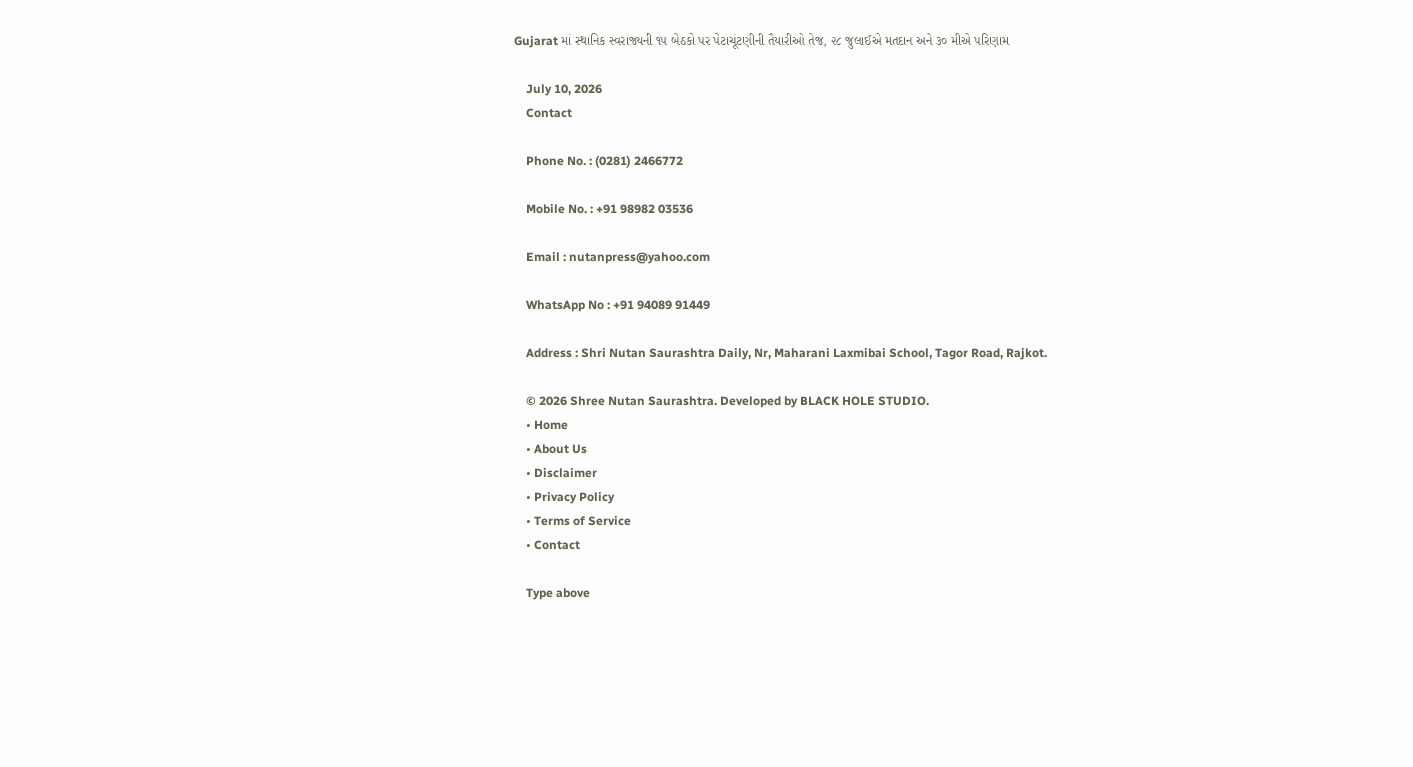Gujarat માં સ્થાનિક સ્વરાજ્યની ૧૫ બેઠકો પર પેટાચૂંટણીની તૈયારીઓ તેજ, ૨૮ જુલાઈએ મતદાન અને ૩૦ મીએ પરિણામ

    July 10, 2026
    Contact

    Phone No. : (0281) 2466772

    Mobile No. : +91 98982 03536

    Email : nutanpress@yahoo.com

    WhatsApp No : +91 94089 91449

    Address : Shri Nutan Saurashtra Daily, Nr, Maharani Laxmibai School, Tagor Road, Rajkot.

    © 2026 Shree Nutan Saurashtra. Developed by BLACK HOLE STUDIO.
    • Home
    • About Us
    • Disclaimer
    • Privacy Policy
    • Terms of Service
    • Contact

    Type above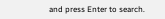and press Enter to search.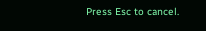Press Esc to cancel.